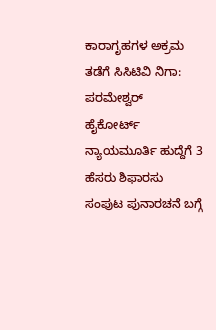ಕಾರಾಗೃಹಗಳ ಅಕ್ರಮ ತಡೆಗೆ ಸಿಸಿಟಿವಿ ನಿಗಾ: ಪರಮೇಶ್ವರ್
ಹೈಕೋರ್ಟ್ ನ್ಯಾಯಮೂರ್ತಿ ಹುದ್ದೆಗೆ 3 ಹೆಸರು ಶಿಫಾರಸು
ಸಂಪುಟ ಪುನಾರಚನೆ ಬಗ್ಗೆ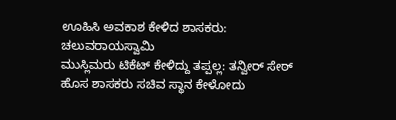ಊಹಿಸಿ ಅವಕಾಶ ಕೇಳಿದ ಶಾಸಕರು: ಚಲುವರಾಯಸ್ವಾಮಿ
ಮುಸ್ಲಿಮರು ಟಿಕೆಟ್ ಕೇಳಿದ್ದು ತಪ್ಪಲ್ಲ: ತನ್ವೀರ್ ಸೇಠ್
ಹೊಸ ಶಾಸಕರು ಸಚಿವ ಸ್ಥಾನ ಕೇಳೋದು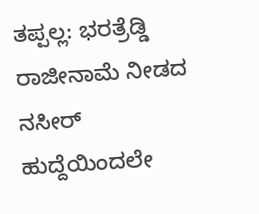ತಪ್ಪಲ್ಲ: ಭರತ್ರೆಡ್ಡಿ
ರಾಜೀನಾಮೆ ನೀಡದ ನಸೀರ್ ಹುದ್ದೆಯಿಂದಲೇ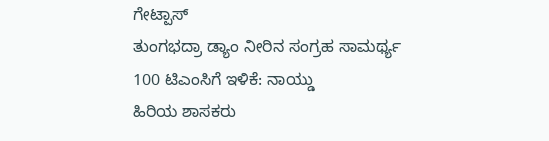ಗೇಟ್ಪಾಸ್
ತುಂಗಭದ್ರಾ ಡ್ಯಾಂ ನೀರಿನ ಸಂಗ್ರಹ ಸಾಮರ್ಥ್ಯ 100 ಟಿಎಂಸಿಗೆ ಇಳಿಕೆ: ನಾಯ್ಡು
ಹಿರಿಯ ಶಾಸಕರು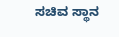ಸಚಿವ ಸ್ಥಾನ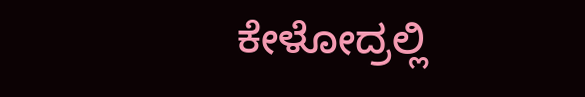ಕೇಳೋದ್ರಲ್ಲಿ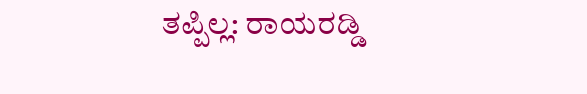ತಪ್ಪಿಲ್ಲ: ರಾಯರಡ್ಡಿ